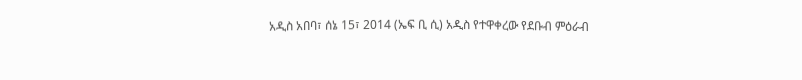አዲስ አበባ፣ ሰኔ 15፣ 2014 (ኤፍ ቢ ሲ) አዲስ የተዋቀረው የደቡብ ምዕራብ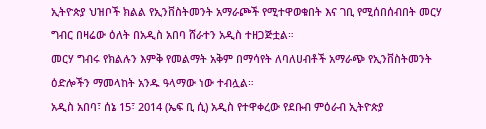ኢትዮጵያ ህዝቦች ክልል የኢንቨስትመንት አማራጮች የሚተዋወቁበት እና ገቢ የሚሰበሰብበት መርሃ ግብር በዛሬው ዕለት በአዲስ አበባ ሸራተን አዲስ ተዘጋጅቷል።
መርሃ ግብሩ የክልሉን እምቅ የመልማት አቅም በማሳየት ለባለሀብቶች አማራጭ የኢንቨስትመንት ዕድሎችን ማመላከት አንዱ ዓላማው ነው ተብሏል።
አዲስ አበባ፣ ሰኔ 15፣ 2014 (ኤፍ ቢ ሲ) አዲስ የተዋቀረው የደቡብ ምዕራብ ኢትዮጵያ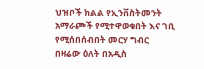ህዝቦች ክልል የኢንቨስትመንት አማራጮች የሚተዋወቁበት እና ገቢ የሚሰበሰብበት መርሃ ግብር በዛሬው ዕለት በአዲስ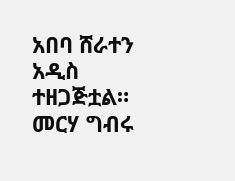አበባ ሸራተን አዲስ ተዘጋጅቷል።
መርሃ ግብሩ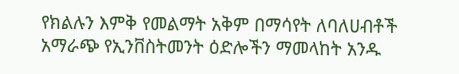የክልሉን እምቅ የመልማት አቅም በማሳየት ለባለሀብቶች አማራጭ የኢንቨስትመንት ዕድሎችን ማመላከት አንዱ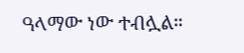ዓላማው ነው ተብሏል።